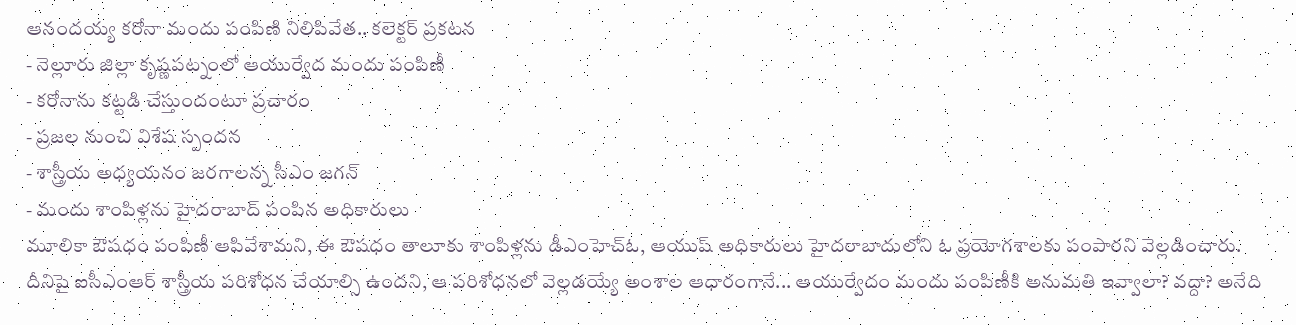ఆనందయ్య కరోనా మందు పంపిణి నిలిపివేత.. కలెక్టర్ ప్రకటన
- నెల్లూరు జిల్లా కృష్ణపట్నంలో ఆయుర్వేద మందు పంపిణీ
- కరోనాను కట్టడి చేస్తుందంటూ ప్రచారం
- ప్రజల నుంచి విశేష స్పందన
- శాస్త్రీయ అధ్యయనం జరగాలన్న సీఎం జగన్
- మందు శాంపిళ్లను హైదరాబాద్ పంపిన అధికారులు
మూలికా ఔషధం పంపిణీ ఆపివేశామని, ఈ ఔషధం తాలూకు శాంపిళ్లను డీఎంహెచ్ఓ, ఆయుష్ అధికారులు హైదరాబాదులోని ఓ ప్రయోగశాలకు పంపారని వెల్లడించారు. దీనిపై ఐసీఎంఆర్ శాస్త్రీయ పరిశోధన చేయాల్సి ఉందని, ఆ పరిశోధనలో వెల్లడయ్యే అంశాల ఆధారంగానే... ఆయుర్వేదం మందు పంపిణీకి అనుమతి ఇవ్వాలా? వద్దా? అనేది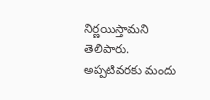నిర్ణయిస్తామని తెలిపారు. అప్పటివరకు మందు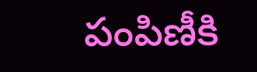పంపిణీకి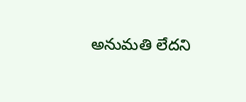అనుమతి లేదని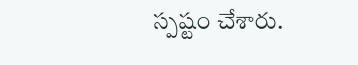స్పష్టం చేశారు.